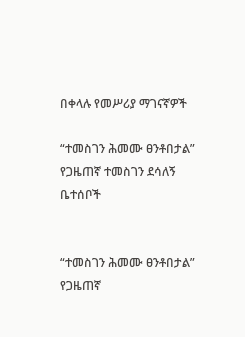በቀላሉ የመሥሪያ ማገናኛዎች

“ተመስገን ሕመሙ ፀንቶበታል” የጋዜጠኛ ተመስገን ደሳለኝ ቤተሰቦች


“ተመስገን ሕመሙ ፀንቶበታል” የጋዜጠኛ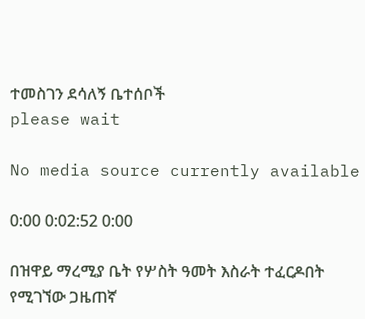ተመስገን ደሳለኝ ቤተሰቦች
please wait

No media source currently available

0:00 0:02:52 0:00

በዝዋይ ማረሚያ ቤት የሦስት ዓመት እስራት ተፈርዶበት የሚገኘው ጋዜጠኛ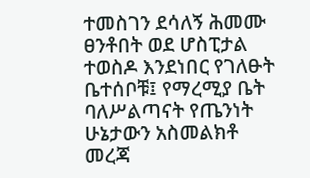ተመስገን ደሳለኝ ሕመሙ ፀንቶበት ወደ ሆስፒታል ተወስዶ እንደነበር የገለፁት ቤተሰቦቹ፤ የማረሚያ ቤት ባለሥልጣናት የጤንነት ሁኔታውን አስመልክቶ መረጃ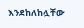እንደከለከሏቸው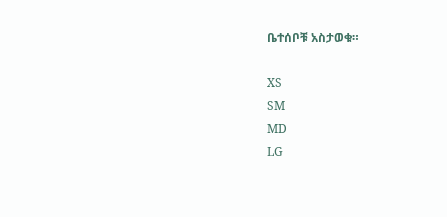ቤተሰቦቹ አስታወቁ።

XS
SM
MD
LG